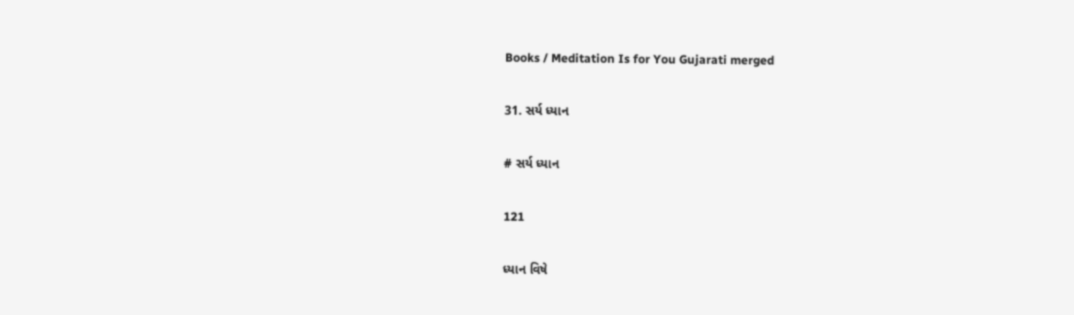Books / Meditation Is for You Gujarati merged

31. સર્ય ધ્યાન

# સર્ય ધ્યાન

121

ધ્યાન વિષે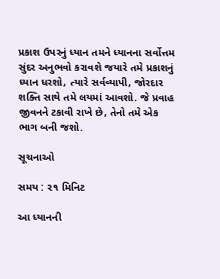પ્રકાશ ઉપરનું ધ્યાન તમને ધ્યાનના સર્વોત્તમ સુંદર અનુભવો કરાવશે જયારે તમે પ્રકાશનું ધ્યાન ધરશો, ત્યારે સર્વવ્યાપી, જોરદાર શક્તિ સાથે તમે લયમાં આવશો. જે પ્રવાહ જીવનને ટકાવી રાખે છે, તેનો તમે એક ભાગ બની જશો.

સૂચનાઓ

સમય : ૨૧ મિનિટ

આ ધ્યાનની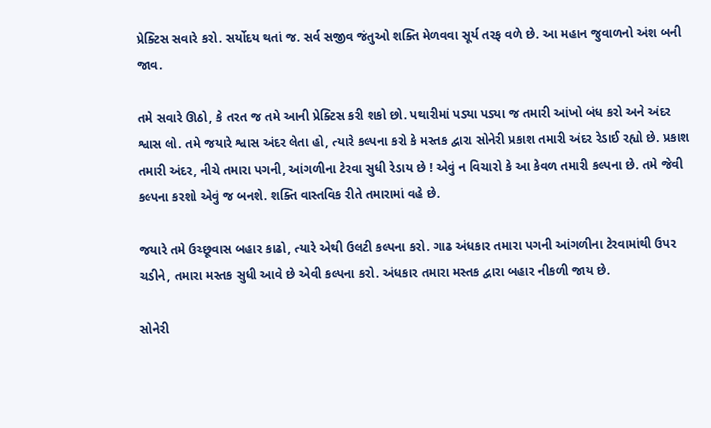પ્રેક્ટિસ સવારે કરો. સર્યોદય થતાં જ. સર્વ સજીવ જંતુઓ શક્તિ મેળવવા સૂર્ય તરફ વળે છે. આ મહાન જુવાળનો અંશ બની જાવ.

તમે સવારે ઊઠો, કે તરત જ તમે આની પ્રેક્ટિસ કરી શકો છો. પથારીમાં પડ્યા પડ્યા જ તમારી આંખો બંધ કરો અને અંદર શ્વાસ લો. તમે જયારે શ્વાસ અંદર લેતા હો, ત્યારે કલ્પના કરો કે મસ્તક દ્વારા સોનેરી પ્રકાશ તમારી અંદર રેડાઈ રહ્યો છે. પ્રકાશ તમારી અંદર, નીચે તમારા પગની, આંગળીના ટેરવા સુધી રેડાય છે ! એવું ન વિચારો કે આ કેવળ તમારી કલ્પના છે. તમે જેવી કલ્પના કરશો એવું જ બનશે. શક્તિ વાસ્તવિક રીતે તમારામાં વહે છે.

જયારે તમે ઉચ્છૂવાસ બહાર કાઢો, ત્યારે એથી ઉલટી કલ્પના કરો. ગાઢ અંધકાર તમારા પગની આંગળીના ટેરવામાંથી ઉપર ચડીને, તમારા મસ્તક સુધી આવે છે એવી કલ્પના કરો. અંધકાર તમારા મસ્તક દ્વારા બહાર નીકળી જાય છે.

સોનેરી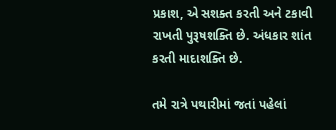પ્રકાશ, એ સશક્ત કરતી અને ટકાવી રાખતી પુરૂષશક્તિ છે. અંધકાર શાંત કરતી માદાશક્તિ છે.

તમે રાત્રે પથારીમાં જતાં પહેલાં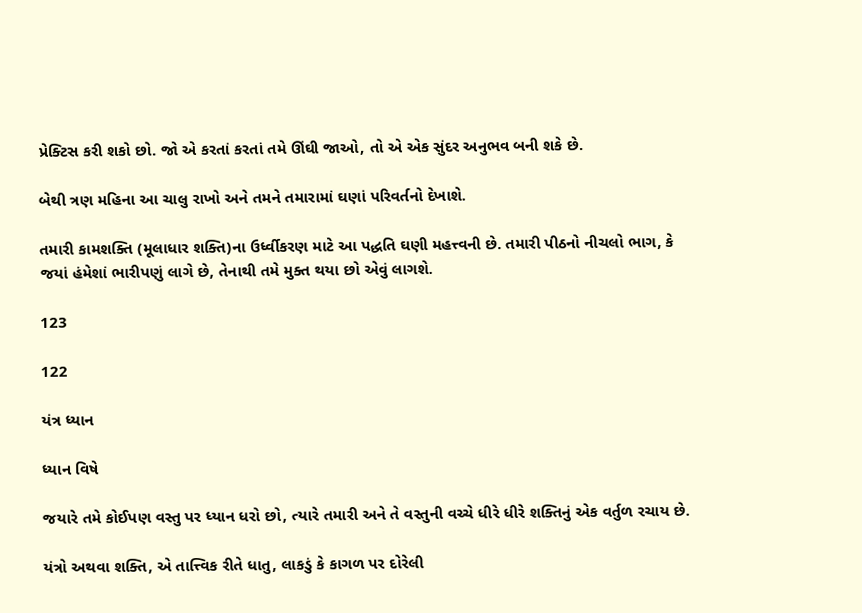પ્રેક્ટિસ કરી શકો છો. જો એ કરતાં કરતાં તમે ઊંઘી જાઓ, તો એ એક સુંદર અનુભવ બની શકે છે.

બેથી ત્રણ મહિના આ ચાલુ રાખો અને તમને તમારામાં ઘણાં પરિવર્તનો દેખાશે.

તમારી કામશક્તિ (મૂલાધાર શક્તિ)ના ઉર્ધ્વીકરણ માટે આ પદ્ધતિ ઘણી મહત્ત્વની છે. તમારી પીઠનો નીચલો ભાગ, કે જયાં હંમેશાં ભારીપણું લાગે છે, તેનાથી તમે મુક્ત થયા છો એવું લાગશે.

123

122

યંત્ર ધ્યાન

ધ્યાન વિષે

જયારે તમે કોઈપણ વસ્તુ પર ધ્યાન ધરો છો, ત્યારે તમારી અને તે વસ્તુની વચ્ચે ધીરે ધીરે શક્તિનું એક વર્તુળ રચાય છે.

યંત્રો અથવા શક્તિ, એ તાત્ત્વિક રીતે ધાતુ, લાકડું કે કાગળ પર દોરેલી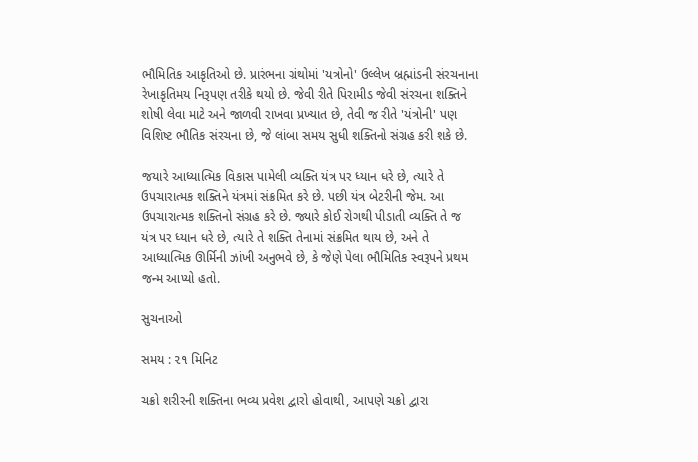ભૌમિતિક આકૃતિઓ છે. પ્રારંભના ગ્રંથોમાં 'યત્રોનો' ઉલ્લેખ બ્રહ્માંડની સંરચનાના રેખાકૃતિમય નિરૂપણ તરીકે થયો છે. જેવી રીતે પિરામીડ જેવી સંરચના શક્તિને શોષી લેવા માટે અને જાળવી રાખવા પ્રખ્યાત છે, તેવી જ રીતે 'યંત્રોની' પણ વિશિષ્ટ ભૌતિક સંરચના છે, જે લાંબા સમય સુધી શક્તિનો સંગ્રહ કરી શકે છે.

જયારે આધ્યાત્મિક વિકાસ પામેલી વ્યક્તિ યંત્ર પર ધ્યાન ધરે છે, ત્યારે તે ઉપચારાત્મક શક્તિને યંત્રમાં સંક્રમિત કરે છે. પછી યંત્ર બેટરીની જેમ. આ ઉપચારાત્મક શક્તિનો સંગ્રહ કરે છે. જ્યારે કોઈ રોગથી પીડાતી વ્યક્તિ તે જ યંત્ર પર ધ્યાન ધરે છે, ત્યારે તે શક્તિ તેનામાં સંક્રમિત થાય છે, અને તે આધ્યાત્મિક ઊર્મિની ઝાંખી અનુભવે છે, કે જેણે પેલા ભૌમિતિક સ્વરૂપને પ્રથમ જન્મ આપ્યો હતો.

સુચનાઓ

સમય : ૨૧ મિનિટ

ચક્રો શરીરની શક્તિના ભવ્ય પ્રવેશ દ્વારો હોવાથી, આપણે ચક્રો દ્વારા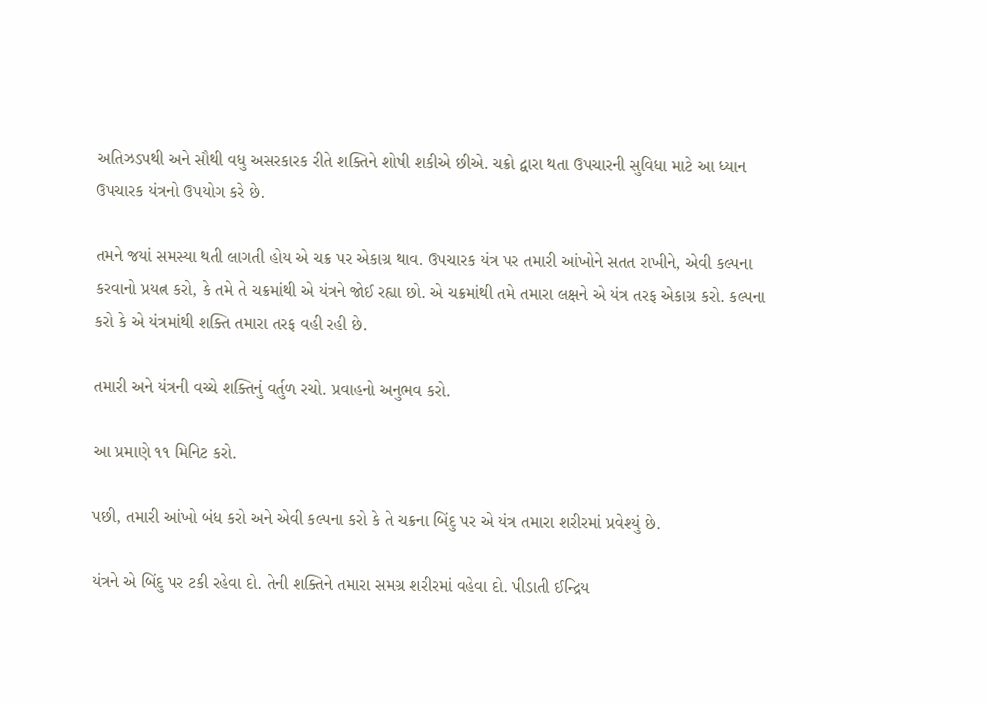અતિઝડપથી અને સૌથી વધુ અસરકારક રીતે શક્તિને શોષી શકીએ છીએ. ચક્રો દ્વારા થતા ઉપચારની સુવિધા માટે આ ધ્યાન ઉપચારક યંત્રનો ઉપયોગ કરે છે.

તમને જયાં સમસ્યા થતી લાગતી હોય એ ચક્ર પર એકાગ્ર થાવ. ઉપચારક યંત્ર પર તમારી આંખોને સતત રાખીને, એવી કલ્પના કરવાનો પ્રયત્ન કરો, કે તમે તે ચક્રમાંથી એ યંત્રને જોઈ રહ્યા છો. એ ચક્રમાંથી તમે તમારા લક્ષને એ યંત્ર તરફ એકાગ્ર કરો. કલ્પના કરો કે એ યંત્રમાંથી શક્તિ તમારા તરફ વહી રહી છે.

તમારી અને યંત્રની વચ્ચે શક્તિનું વર્તુળ રચો. પ્રવાહનો અનુભવ કરો.

આ પ્રમાણે ૧૧ મિનિટ કરો.

પછી, તમારી આંખો બંધ કરો અને એવી કલ્પના કરો કે તે ચક્રના બિંદુ પર એ યંત્ર તમારા શરીરમાં પ્રવેશ્યું છે.

યંત્રને એ બિંદુ પર ટકી રહેવા દો. તેની શક્તિને તમારા સમગ્ર શરીરમાં વહેવા દો. પીડાતી ઈન્દ્રિય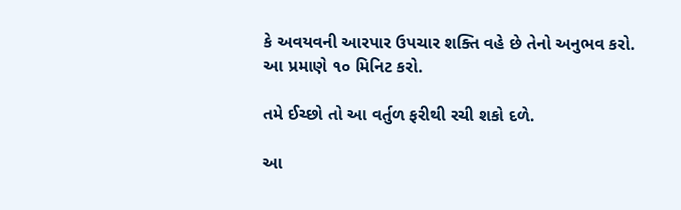કે અવયવની આરપાર ઉપચાર શક્તિ વહે છે તેનો અનુભવ કરો. આ પ્રમાણે ૧૦ મિનિટ કરો.

તમે ઈચ્છો તો આ વર્તુળ ફરીથી રચી શકો દળે.

આ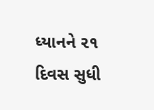ધ્યાનને ૨૧ દિવસ સુધી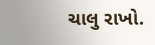ચાલુ રાખો.